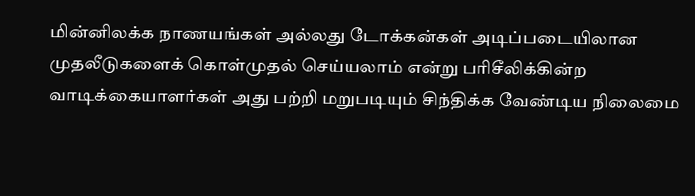மின்னிலக்க நாணயங்கள் அல்லது டோக்கன்கள் அடிப்படையிலான முதலீடுகளைக் கொள்முதல் செய்யலாம் என்று பரிசீலிக்கின்ற வாடிக்கையாளர்கள் அது பற்றி மறுபடியும் சிந்திக்க வேண்டிய நிலைமை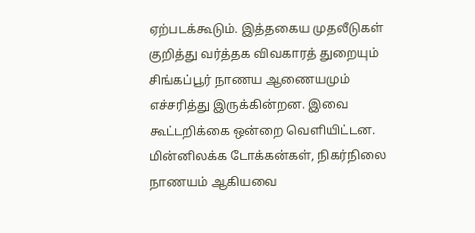ஏற்படக்கூடும். இத்தகைய முதலீடுகள் குறித்து வர்த்தக விவகாரத் துறையும் சிங்கப்பூர் நாணய ஆணையமும் எச்சரித்து இருக்கின்றன. இவை கூட்டறிக்கை ஒன்றை வெளியிட்டன. மின்னிலக்க டோக்கன்கள், நிகர்நிலை நாணயம் ஆகியவை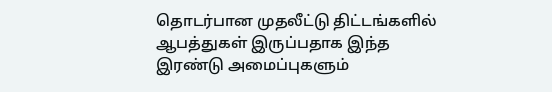தொடர்பான முதலீட்டு திட்டங்களில் ஆபத்துகள் இருப்பதாக இந்த இரண்டு அமைப்புகளும்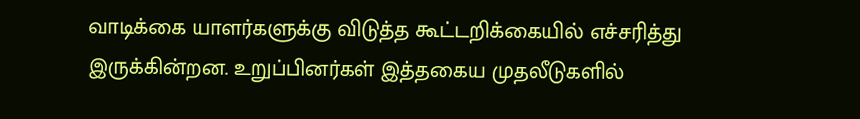வாடிக்கை யாளர்களுக்கு விடுத்த கூட்டறிக்கையில் எச்சரித்து இருக்கின்றன. உறுப்பினர்கள் இத்தகைய முதலீடுகளில்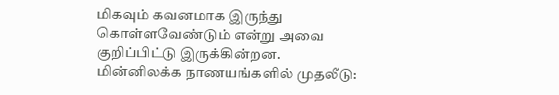மிகவும் கவனமாக இருந்து கொள்ளவேண்டும் என்று அவை குறிப்பிட்டு இருக்கின்றன.
மின்னிலக்க நாணயங்களில் முதலீடு: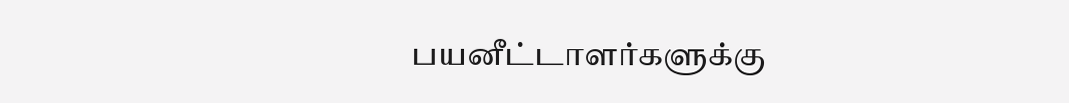பயனீட்டாளர்களுக்கு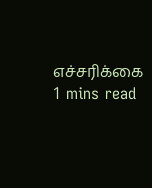எச்சரிக்கை
1 mins read